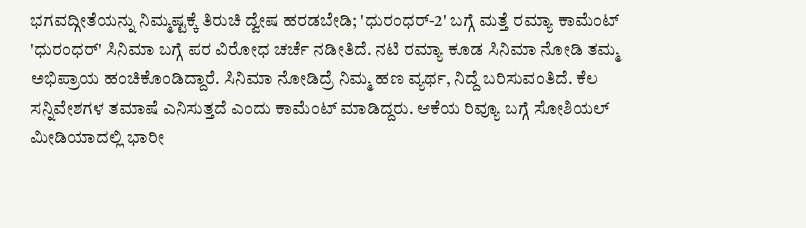ಭಗವದ್ಗೀತೆಯನ್ನು ನಿಮ್ಮಷ್ಟಕ್ಕೆ ತಿರುಚಿ ದ್ವೇಷ ಹರಡಬೇಡಿ; 'ಧುರಂಧರ್-2' ಬಗ್ಗೆ ಮತ್ತೆ ರಮ್ಯಾ ಕಾಮೆಂಟ್
'ಧುರಂಧರ್' ಸಿನಿಮಾ ಬಗ್ಗೆ ಪರ ವಿರೋಧ ಚರ್ಚೆ ನಡೀತಿದೆ. ನಟಿ ರಮ್ಯಾ ಕೂಡ ಸಿನಿಮಾ ನೋಡಿ ತಮ್ಮ ಅಭಿಪ್ರಾಯ ಹಂಚಿಕೊಂಡಿದ್ದಾರೆ. ಸಿನಿಮಾ ನೋಡಿದ್ರೆ ನಿಮ್ಮ ಹಣ ವ್ಯರ್ಥ, ನಿದ್ದೆ ಬರಿಸುವಂತಿದೆ. ಕೆಲ ಸನ್ನಿವೇಶಗಳ ತಮಾಷೆ ಎನಿಸುತ್ತದೆ ಎಂದು ಕಾಮೆಂಟ್ ಮಾಡಿದ್ದರು. ಆಕೆಯ ರಿವ್ಯೂ ಬಗ್ಗೆ ಸೋಶಿಯಲ್ ಮೀಡಿಯಾದಲ್ಲಿ ಭಾರೀ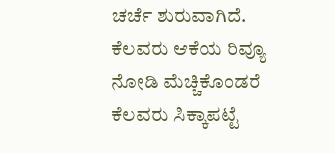ಚರ್ಚೆ ಶುರುವಾಗಿದೆ. ಕೆಲವರು ಆಕೆಯ ರಿವ್ಯೂ ನೋಡಿ ಮೆಚ್ಚಿಕೊಂಡರೆ ಕೆಲವರು ಸಿಕ್ಕಾಪಟ್ಟೆ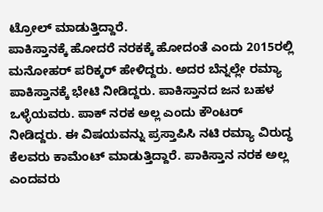ಟ್ರೋಲ್ ಮಾಡುತ್ತಿದ್ದಾರೆ.
ಪಾಕಿಸ್ತಾನಕ್ಕೆ ಹೋದರೆ ನರಕಕ್ಕೆ ಹೋದಂತೆ ಎಂದು 2015ರಲ್ಲಿ ಮನೋಹರ್ ಪರಿಕ್ಕರ್ ಹೇಳಿದ್ದರು. ಅದರ ಬೆನ್ನಲ್ಲೇ ರಮ್ಯಾ ಪಾಕಿಸ್ತಾನಕ್ಕೆ ಭೇಟಿ ನೀಡಿದ್ದರು. ಪಾಕಿಸ್ತಾನದ ಜನ ಬಹಳ ಒಳ್ಳೆಯವರು. ಪಾಕ್ ನರಕ ಅಲ್ಲ ಎಂದು ಕೌಂಟರ್ ನೀಡಿದ್ದರು. ಈ ವಿಷಯವನ್ನು ಪ್ರಸ್ತಾಪಿಸಿ ನಟಿ ರಮ್ಯಾ ವಿರುದ್ಧ ಕೆಲವರು ಕಾಮೆಂಟ್ ಮಾಡುತ್ತಿದ್ದಾರೆ. ಪಾಕಿಸ್ತಾನ ನರಕ ಅಲ್ಲ ಎಂದವರು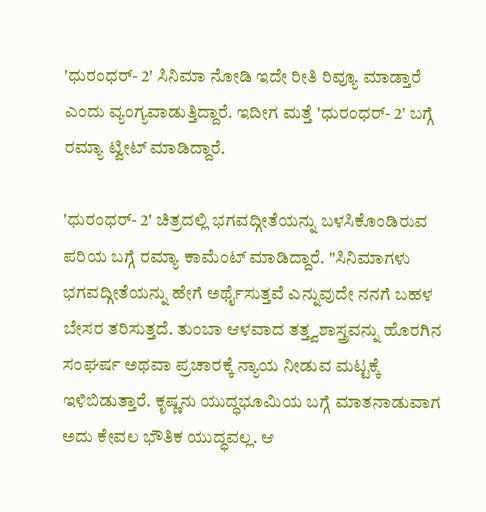'ಧುರಂಧರ್- 2' ಸಿನಿಮಾ ನೋಡಿ ಇದೇ ರೀತಿ ರಿವ್ಯೂ ಮಾಡ್ತಾರೆ ಎಂದು ವ್ಯಂಗ್ಯವಾಡುತ್ತಿದ್ದಾರೆ. ಇದೀಗ ಮತ್ತೆ 'ಧುರಂಧರ್- 2' ಬಗ್ಗೆ ರಮ್ಯಾ ಟ್ವೀಟ್ ಮಾಡಿದ್ದಾರೆ.

'ಧುರಂಧರ್- 2' ಚಿತ್ರದಲ್ಲಿ ಭಗವದ್ಗೀತೆಯನ್ನು ಬಳಸಿಕೊಂಡಿರುವ ಪರಿಯ ಬಗ್ಗೆ ರಮ್ಯಾ ಕಾಮೆಂಟ್ ಮಾಡಿದ್ದಾರೆ. "ಸಿನಿಮಾಗಳು ಭಗವದ್ಗೀತೆಯನ್ನು ಹೇಗೆ ಅರ್ಥೈಸುತ್ತವೆ ಎನ್ನುವುದೇ ನನಗೆ ಬಹಳ ಬೇಸರ ತರಿಸುತ್ತದೆ. ತುಂಬಾ ಆಳವಾದ ತತ್ತ್ವಶಾಸ್ತ್ರವನ್ನು ಹೊರಗಿನ ಸಂಘರ್ಷ ಅಥವಾ ಪ್ರಚಾರಕ್ಕೆ ನ್ಯಾಯ ನೀಡುವ ಮಟ್ಟಕ್ಕೆ ಇಳಿಬಿಡುತ್ತಾರೆ. ಕೃಷ್ಣನು ಯುದ್ಧಭೂಮಿಯ ಬಗ್ಗೆ ಮಾತನಾಡುವಾಗ ಅದು ಕೇವಲ ಭೌತಿಕ ಯುದ್ಧವಲ್ಲ. ಆ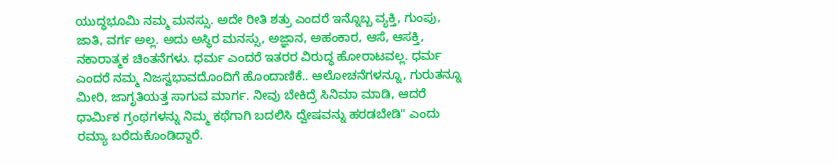ಯುದ್ಧಭೂಮಿ ನಮ್ಮ ಮನಸ್ಸು. ಅದೇ ರೀತಿ ಶತ್ರು ಎಂದರೆ ಇನ್ನೊಬ್ಬ ವ್ಯಕ್ತಿ, ಗುಂಪು, ಜಾತಿ, ವರ್ಗ ಅಲ್ಲ. ಅದು ಅಸ್ಥಿರ ಮನಸ್ಸು, ಅಜ್ಞಾನ, ಅಹಂಕಾರ, ಆಸೆ, ಆಸಕ್ತಿ, ನಕಾರಾತ್ಮಕ ಚಿಂತನೆಗಳು. ಧರ್ಮ ಎಂದರೆ ಇತರರ ವಿರುದ್ಧ ಹೋರಾಟವಲ್ಲ. ಧರ್ಮ ಎಂದರೆ ನಮ್ಮ ನಿಜಸ್ವಭಾವದೊಂದಿಗೆ ಹೊಂದಾಣಿಕೆ.. ಆಲೋಚನೆಗಳನ್ನೂ, ಗುರುತನ್ನೂ ಮೀರಿ, ಜಾಗೃತಿಯತ್ತ ಸಾಗುವ ಮಾರ್ಗ. ನೀವು ಬೇಕಿದ್ರೆ ಸಿನಿಮಾ ಮಾಡಿ, ಆದರೆ ಧಾರ್ಮಿಕ ಗ್ರಂಥಗಳನ್ನು ನಿಮ್ಮ ಕಥೆಗಾಗಿ ಬದಲಿಸಿ ದ್ವೇಷವನ್ನು ಹರಡಬೇಡಿ" ಎಂದು ರಮ್ಯಾ ಬರೆದುಕೊಂಡಿದ್ದಾರೆ.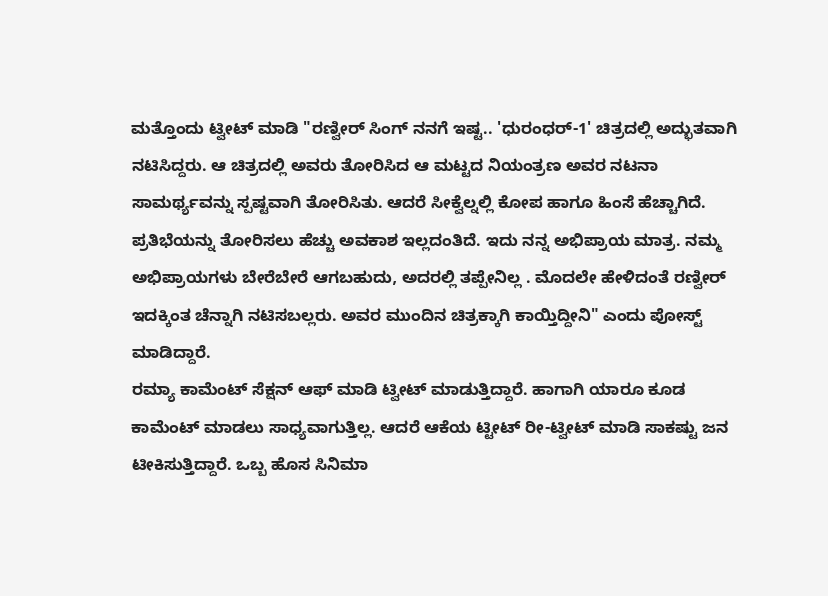ಮತ್ತೊಂದು ಟ್ವೀಟ್ ಮಾಡಿ "ರಣ್ವೀರ್ ಸಿಂಗ್ ನನಗೆ ಇಷ್ಟ.. 'ಧುರಂಧರ್-1' ಚಿತ್ರದಲ್ಲಿ ಅದ್ಭುತವಾಗಿ ನಟಿಸಿದ್ದರು. ಆ ಚಿತ್ರದಲ್ಲಿ ಅವರು ತೋರಿಸಿದ ಆ ಮಟ್ಟದ ನಿಯಂತ್ರಣ ಅವರ ನಟನಾ ಸಾಮರ್ಥ್ಯವನ್ನು ಸ್ಪಷ್ಟವಾಗಿ ತೋರಿಸಿತು. ಆದರೆ ಸೀಕ್ವೆಲ್ನಲ್ಲಿ ಕೋಪ ಹಾಗೂ ಹಿಂಸೆ ಹೆಚ್ಚಾಗಿದೆ. ಪ್ರತಿಭೆಯನ್ನು ತೋರಿಸಲು ಹೆಚ್ಚು ಅವಕಾಶ ಇಲ್ಲದಂತಿದೆ. ಇದು ನನ್ನ ಅಭಿಪ್ರಾಯ ಮಾತ್ರ. ನಮ್ಮ ಅಭಿಪ್ರಾಯಗಳು ಬೇರೆಬೇರೆ ಆಗಬಹುದು, ಅದರಲ್ಲಿ ತಪ್ಪೇನಿಲ್ಲ . ಮೊದಲೇ ಹೇಳಿದಂತೆ ರಣ್ವೀರ್ ಇದಕ್ಕಿಂತ ಚೆನ್ನಾಗಿ ನಟಿಸಬಲ್ಲರು. ಅವರ ಮುಂದಿನ ಚಿತ್ರಕ್ಕಾಗಿ ಕಾಯ್ತಿದ್ದೀನಿ" ಎಂದು ಪೋಸ್ಟ್ ಮಾಡಿದ್ದಾರೆ.
ರಮ್ಯಾ ಕಾಮೆಂಟ್ ಸೆಕ್ಷನ್ ಆಫ್ ಮಾಡಿ ಟ್ವೀಟ್ ಮಾಡುತ್ತಿದ್ದಾರೆ. ಹಾಗಾಗಿ ಯಾರೂ ಕೂಡ ಕಾಮೆಂಟ್ ಮಾಡಲು ಸಾಧ್ಯವಾಗುತ್ತಿಲ್ಲ. ಆದರೆ ಆಕೆಯ ಟ್ಟೀಟ್ ರೀ-ಟ್ವೀಟ್ ಮಾಡಿ ಸಾಕಷ್ಟು ಜನ ಟೀಕಿಸುತ್ತಿದ್ದಾರೆ. ಒಬ್ಬ ಹೊಸ ಸಿನಿಮಾ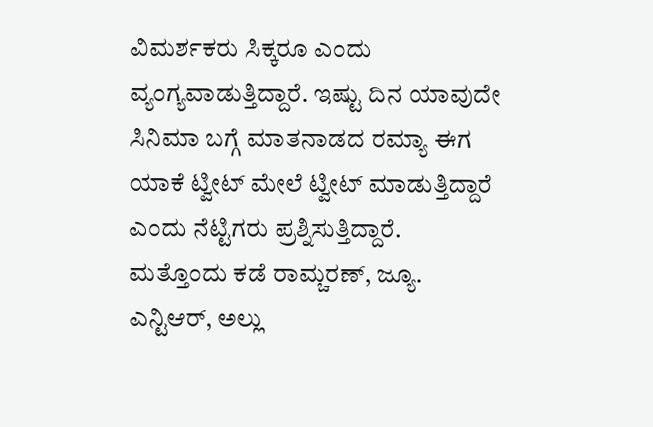ವಿಮರ್ಶಕರು ಸಿಕ್ಕರೂ ಎಂದು ವ್ಯಂಗ್ಯವಾಡುತ್ತಿದ್ದಾರೆ. ಇಷ್ಟು ದಿನ ಯಾವುದೇ ಸಿನಿಮಾ ಬಗ್ಗೆ ಮಾತನಾಡದ ರಮ್ಯಾ ಈಗ ಯಾಕೆ ಟ್ವೀಟ್ ಮೇಲೆ ಟ್ವೀಟ್ ಮಾಡುತ್ತಿದ್ದಾರೆ ಎಂದು ನೆಟ್ಟಿಗರು ಪ್ರಶ್ನಿಸುತ್ತಿದ್ದಾರೆ.
ಮತ್ತೊಂದು ಕಡೆ ರಾಮ್ಚರಣ್, ಜ್ಯೂ. ಎನ್ಟಿಆರ್, ಅಲ್ಲು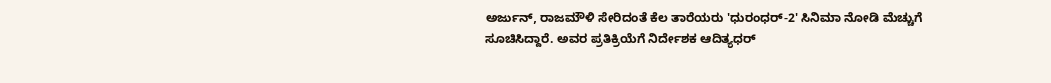ಅರ್ಜುನ್, ರಾಜಮೌಳಿ ಸೇರಿದಂತೆ ಕೆಲ ತಾರೆಯರು 'ಧುರಂಧರ್-2' ಸಿನಿಮಾ ನೋಡಿ ಮೆಚ್ಚುಗೆ ಸೂಚಿಸಿದ್ದಾರೆ. ಅವರ ಪ್ರತಿಕ್ರಿಯೆಗೆ ನಿರ್ದೇಶಕ ಆದಿತ್ಯಧರ್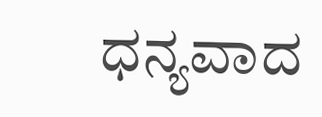ಧನ್ಯವಾದ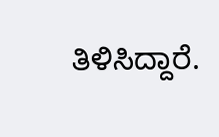ತಿಳಿಸಿದ್ದಾರೆ.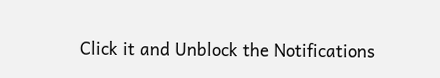Click it and Unblock the Notifications